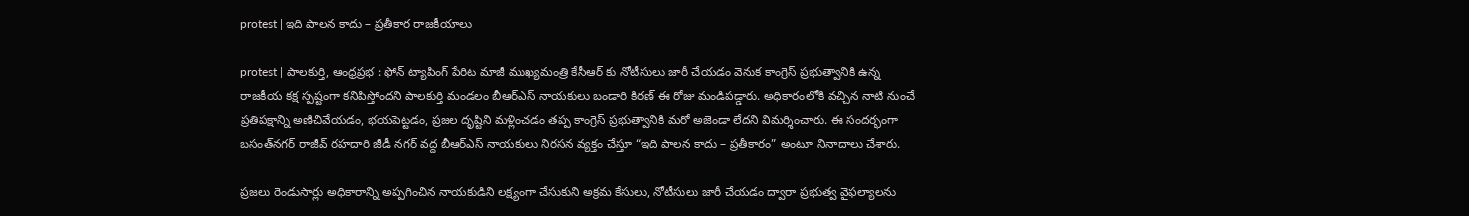protest | ఇది పాలన కాదు – ప్రతీకార రాజకీయాలు

protest | పాలకుర్తి, ఆంధ్రప్రభ : ఫోన్ ట్యాపింగ్ పేరిట మాజీ ముఖ్యమంత్రి కేసీఆర్ కు నోటీసులు జారీ చేయడం వెనుక కాంగ్రెస్ ప్రభుత్వానికి ఉన్న రాజకీయ కక్ష స్పష్టంగా కనిపిస్తోందని పాలకుర్తి మండలం బీఆర్ఎస్ నాయకులు బండారి కిరణ్ ఈ రోజు మండిపడ్డారు. అధికారంలోకి వచ్చిన నాటి నుంచే ప్రతిపక్షాన్ని అణిచివేయడం, భయపెట్టడం, ప్రజల దృష్టిని మళ్లించడం తప్ప కాంగ్రెస్ ప్రభుత్వానికి మరో అజెండా లేదని విమర్శించారు. ఈ సందర్భంగా బసంత్‌నగర్ రాజీవ్ రహదారి జీడీ నగర్ వద్ద బీఆర్ఎస్ నాయకులు నిరసన వ్యక్తం చేస్తూ “ఇది పాలన కాదు – ప్రతీకారం” అంటూ నినాదాలు చేశారు.

ప్రజలు రెండుసార్లు అధికారాన్ని అప్పగించిన నాయకుడిని లక్ష్యంగా చేసుకుని అక్రమ కేసులు, నోటీసులు జారీ చేయడం ద్వారా ప్రభుత్వ వైఫల్యాలను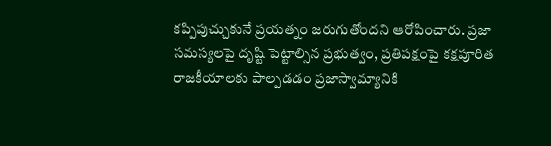కప్పిపుచ్చుకునే ప్రయత్నం జరుగుతోందని ఆరోపించారు. ప్రజా సమస్యలపై దృష్టి పెట్టాల్సిన ప్రభుత్వం, ప్రతిపక్షంపై కక్షపూరిత రాజకీయాలకు పాల్పడడం ప్రజాస్వామ్యానికి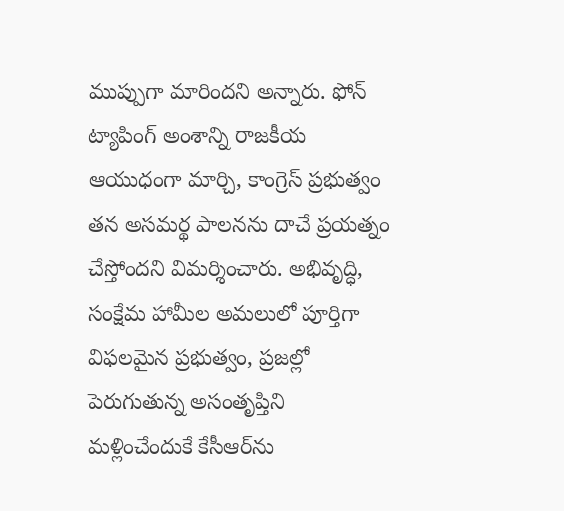ముప్పుగా మారిందని అన్నారు. ఫోన్ ట్యాపింగ్ అంశాన్ని రాజకీయ ఆయుధంగా మార్చి, కాంగ్రెస్ ప్రభుత్వం తన అసమర్థ పాలనను దాచే ప్రయత్నం చేస్తోందని విమర్శించారు. అభివృద్ధి, సంక్షేమ హామీల అమలులో పూర్తిగా విఫలమైన ప్రభుత్వం, ప్రజల్లో పెరుగుతున్న అసంతృప్తిని మళ్లించేందుకే కేసీఆర్‌ను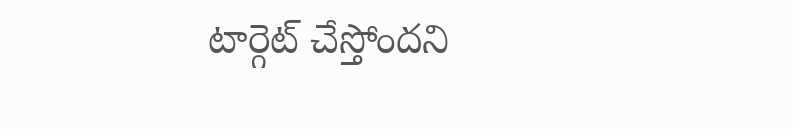టార్గెట్ చేస్తోందని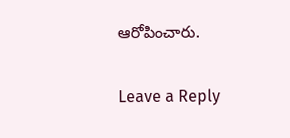ఆరోపించారు.

Leave a Reply